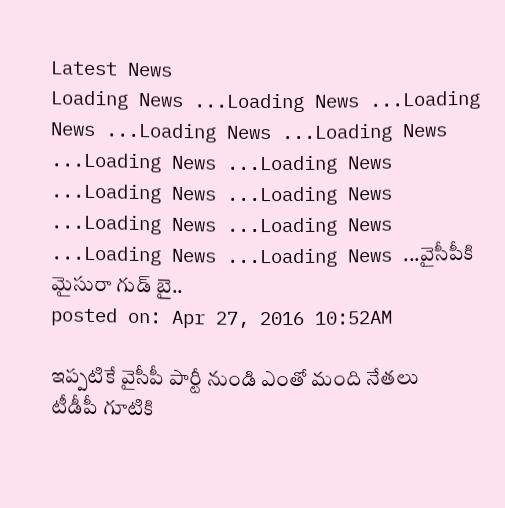Latest News
Loading News ...Loading News ...Loading News ...Loading News ...Loading News ...Loading News ...Loading News ...Loading News ...Loading News ...Loading News ...Loading News ...Loading News ...Loading News ...వైసీపీకి మైసురా గుడ్ బై..
posted on: Apr 27, 2016 10:52AM

ఇప్పటికే వైసీపీ పార్టీ నుండి ఎంతో మంది నేతలు టీడీపీ గూటికి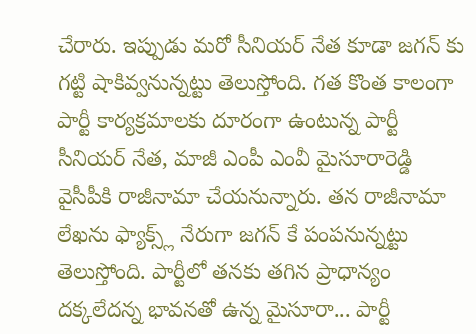చేరారు. ఇప్పుడు మరో సీనియర్ నేత కూడా జగన్ కు గట్టి షాకివ్వనున్నట్టు తెలుస్తోంది. గత కొంత కాలంగా పార్టీ కార్యక్రమాలకు దూరంగా ఉంటున్న పార్టీ సీనియర్ నేత, మాజీ ఎంపీ ఎంవీ మైసూరారెడ్డి వైసీపీకి రాజీనామా చేయనున్నారు. తన రాజీనామా లేఖను ఫ్యాక్స్ల్ నేరుగా జగన్ కే పంపనున్నట్టు తెలుస్తోంది. పార్టీలో తనకు తగిన ప్రాధాన్యం దక్కలేదన్న భావనతో ఉన్న మైసూరా... పార్టీ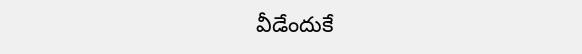వీడేందుకే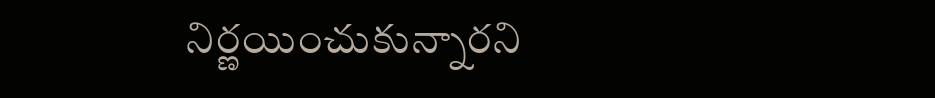నిర్ణయించుకున్నారని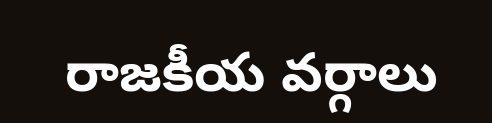రాజకీయ వర్గాలు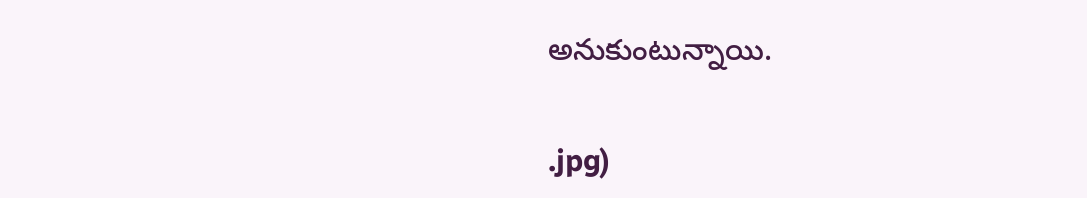అనుకుంటున్నాయి.


.jpg)